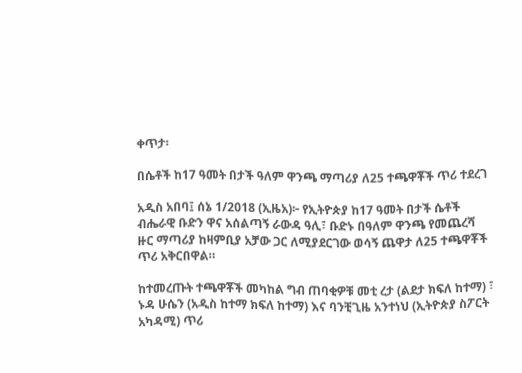ቀጥታ፡

በሴቶች ከ17 ዓመት በታች ዓለም ዋንጫ ማጣሪያ ለ25 ተጫዋቾች ጥሪ ተደረገ

አዲስ አበባ፤ ሰኔ 1/2018 (ኢዜአ)፦ የኢትዮጵያ ከ17 ዓመት በታች ሴቶች ብሔራዊ ቡድን ዋና አሰልጣኝ ራውዳ ዓሊ፣ ቡድኑ በዓለም ዋንጫ የመጨረሻ ዙር ማጣሪያ ከዛምቢያ አቻው ጋር ለሚያደርገው ወሳኝ ጨዋታ ለ25 ተጫዋቾች ጥሪ አቅርበዋል።

ከተመረጡት ተጫዋቾች መካከል ግብ ጠባቂዎቹ መቲ ረታ (ልደታ ክፍለ ከተማ) ፣ ኑዳ ሁሴን (አዲስ ከተማ ክፍለ ከተማ) እና ባንቺጊዜ አንተነህ (ኢትዮጵያ ስፖርት አካዳሚ) ጥሪ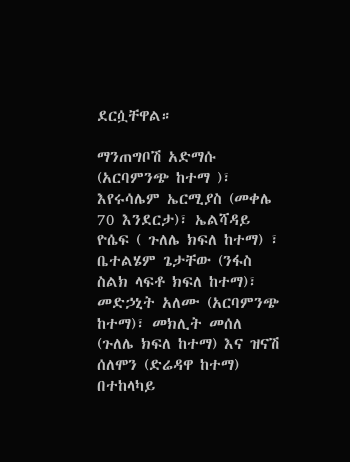ደርሷቸዋል።

ማንጠግቦሽ አድማሱ (አርባምንጭ ከተማ )፣ እየሩሳሌም ኤርሚያስ (መቀሌ 70 እንደርታ)፣ ኤልሻዳይ ዮሴፍ ( ጉለሌ ክፍለ ከተማ) ፣ ቤተልሄም ጌታቸው (ንፋስ ስልክ ላፍቶ ክፍለ ከተማ)፣ መድኃኒት አለሙ (አርባምንጭ ከተማ)፣ መክሊት መሰለ (ጉለሌ ክፍለ ከተማ) እና ዝናሽ ሰለሞን (ድሬዳዋ ከተማ) በተከላካይ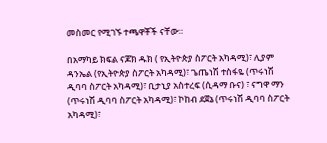መስመር የሚገኙ ተጫዋቾች ናቸው።

በአማካይ ክፍል ናጆክ ዱክ ( የኢትዮጵያ ስፖርት አካዳሚ)፣ ሊያም ዳንኤል (የኢትዮጵያ ስፖርት አካዳሚ)፣ ጌጤነሽ ተስፋዬ (ጥሩነሽ ዲባባ ስፖርት አካዳሚ)፣ ቢታኒያ አስተረፍ (ሲዳማ ቡና) ፣ ናግዋ ማን (ጥሩነሽ ዲባባ ስፖርት አካዳሚ)፣ ኮከብ ደጀኔ (ጥሩነሽ ዲባባ ስፖርት አካዳሚ)፣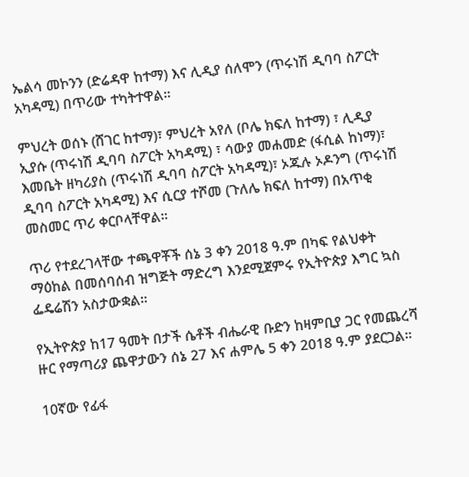ኤልሳ መኮንን (ድሬዳዋ ከተማ) እና ሊዲያ ሰለሞን (ጥሩነሽ ዲባባ ስፖርት አካዳሚ) በጥሪው ተካትተዋል።

ምህረት ወሰኑ (ሸገር ከተማ)፣ ምህረት አየለ (ቦሌ ክፍለ ከተማ) ፣ ሊዲያ ኢያሱ (ጥሩነሽ ዲባባ ስፖርት አካዳሚ) ፣ ሳውያ መሐመድ (ፋሲል ከነማ)፣ እመቤት ዘካሪያስ (ጥሩነሽ ዲባባ ስፖርት አካዳሚ)፣ ኦጁሉ ኦዶንግ (ጥሩነሽ ዲባባ ስፖርት አካዳሚ) እና ሲርያ ተሾመ (ጉለሌ ክፍለ ከተማ) በአጥቂ መስመር ጥሪ ቀርቦላቸዋል።

ጥሪ የተደረገላቸው ተጫዋቾች ሰኔ 3 ቀን 2018 ዓ.ም በካፍ የልህቀት ማዕከል በመሰባሰብ ዝግጅት ማድረግ እንደሚጀምሩ የኢትዮጵያ እግር ኳስ ፌዴሬሽን አስታውቋል።

የኢትዮጵያ ከ17 ዓመት በታች ሴቶች ብሔራዊ ቡድን ከዛምቢያ ጋር የመጨረሻ ዙር የማጣሪያ ጨዋታውን ሰኔ 27 እና ሐምሌ 5 ቀን 2018 ዓ.ም ያደርጋል።

10ኛው የፊፋ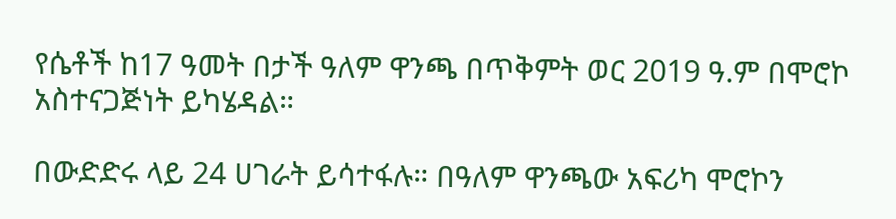የሴቶች ከ17 ዓመት በታች ዓለም ዋንጫ በጥቅምት ወር 2019 ዓ.ም በሞሮኮ አስተናጋጅነት ይካሄዳል።

በውድድሩ ላይ 24 ሀገራት ይሳተፋሉ። በዓለም ዋንጫው አፍሪካ ሞሮኮን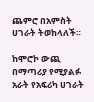ጨምሮ በአምስት ሀገራት ትወከላለች።

ከሞሮኮ ውጪ በማጣሪያ የሚያልፉ አራት የአፍሪካ ሀገራት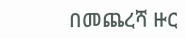በመጨረሻ ዙር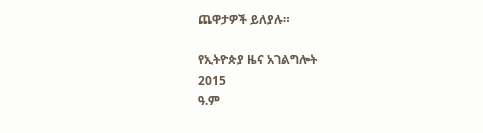ጨዋታዎች ይለያሉ።

የኢትዮጵያ ዜና አገልግሎት
2015
ዓ.ም